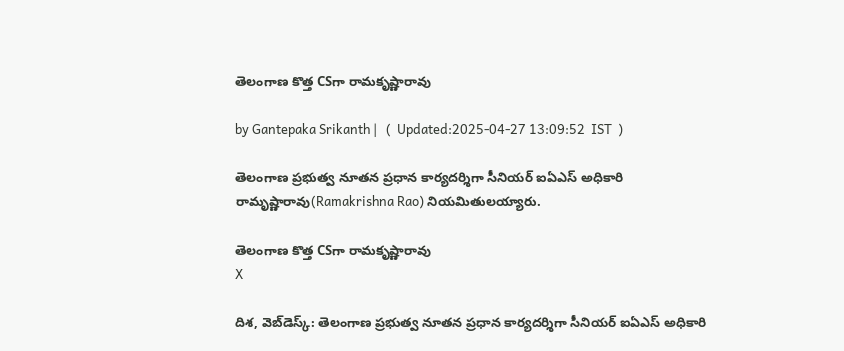తెలంగాణ కొత్త CSగా రామకృష్ణారావు

by Gantepaka Srikanth |   (  Updated:2025-04-27 13:09:52  IST  )

తెలంగాణ ప్రభుత్వ నూతన ప్రధాన కార్యదర్శిగా సీనియర్ ఐఏఎస్ అధికారి రామృష్ణారావు(Ramakrishna Rao) నియమితులయ్యారు.

తెలంగాణ కొత్త CSగా రామకృష్ణారావు
X

దిశ, వెబ్‌డెస్క్: తెలంగాణ ప్రభుత్వ నూతన ప్రధాన కార్యదర్శిగా సీనియర్ ఐఏఎస్ అధికారి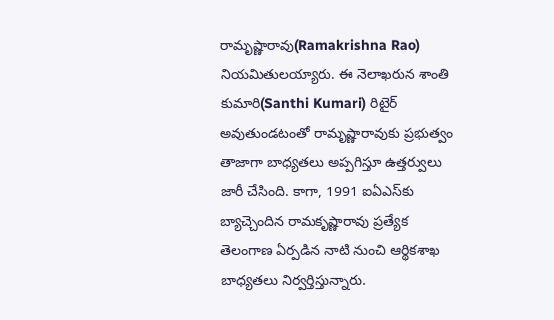రామృష్ణారావు(Ramakrishna Rao) నియమితులయ్యారు. ఈ నెలాఖరున శాంతి కుమారి(Santhi Kumari) రిటైర్ అవుతుండటంతో రామృష్ణారావుకు ప్రభుత్వం తాజాగా బాధ్యతలు అప్పగిస్తూ ఉత్తర్వులు జారీ చేసింది. కాగా, 1991 ఐఏఎస్‌కు బ్యాచ్చెందిన రామకృష్ణారావు ప్రత్యేక తెలంగాణ ఏర్పడిన నాటి నుంచి ఆర్థికశాఖ బాధ్యతలు నిర్వర్తిస్తున్నారు.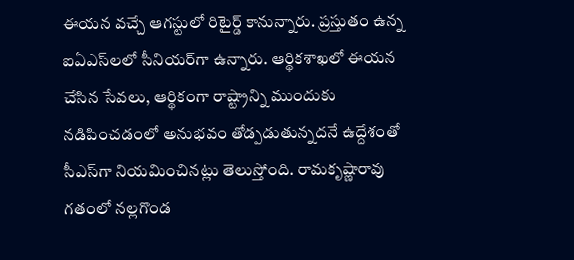ఈయన వచ్చే ఆగస్టులో రిటైర్డ్ కానున్నారు. ప్రస్తుతం ఉన్న ఐఏఎస్‌లలో సీనియర్‌గా ఉన్నారు. ఆర్థికశాఖలో ఈయన చేసిన సేవలు, ఆర్థికంగా రాష్ట్రాన్ని ముందుకు నడిపించడంలో అనుభవం తోడ్పడుతున్నదనే ఉద్దేశంతో సీఎస్‌గా నియమించినట్లు తెలుస్తోంది. రామకృష్ణారావు గతంలో నల్లగొండ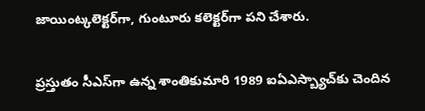జాయింట్కలెక్టర్‌గా, గుంటూరు కలెక్టర్‌గా పని చేశారు.

ప్రస్తుతం సీఎస్‌గా ఉన్న శాంతికుమారి 1989 ఐఏఎస్బ్యాచ్‌కు చెందిన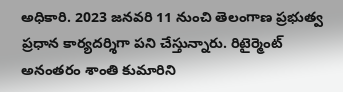అధికారి. 2023 జనవరి 11 నుంచి తెలంగాణ ప్రభుత్వ ప్రధాన కార్యదర్శిగా పని చేస్తున్నారు. రిటైర్మెంట్ అనంతరం శాంతి కుమారిని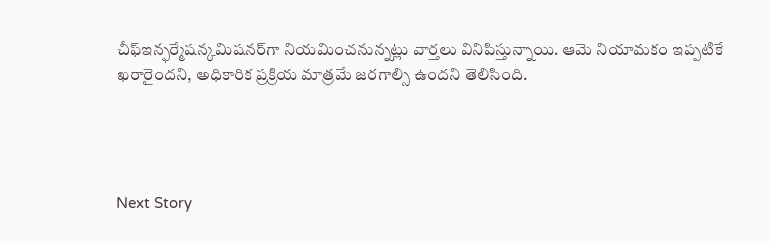చీఫ్ఇన్ఫర్మేషన్కమిషనర్‌గా నియమించనున్నట్లు వార్తలు వినిపిస్తున్నాయి. ఆమె నియామకం ఇప్పటికే ఖరారైందని, అధికారిక ప్రక్రియ మాత్రమే జరగాల్సి ఉందని తెలిసింది.




Next Story